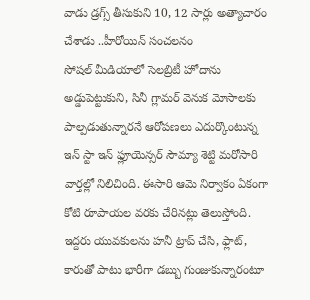వాడు డ్రగ్స్ తీసుకుని 10, 12 సార్లు అత్యాచారం చేశాడు ..హీరోయిన్ సంచలనం
సోషల్ మీడియాలో సెలబ్రిటీ హోదాను అడ్డుపెట్టుకుని, సినీ గ్లామర్ వెనుక మోసాలకు పాల్పడుతున్నారనే ఆరోపణలు ఎదుర్కొంటున్న ఇన్ స్టా ఇన్ ఫ్లూయెన్సర్ సౌమ్యా శెట్టి మరోసారి వార్తల్లో నిలిచింది. ఈసారి ఆమె నిర్వాకం ఏకంగా కోటి రూపాయల వరకు చేరినట్లు తెలుస్తోంది. ఇద్దరు యువకులను హనీ ట్రాప్ చేసి, ఫ్లాట్, కారుతో పాటు భారీగా డబ్బు గుంజుకున్నారంటూ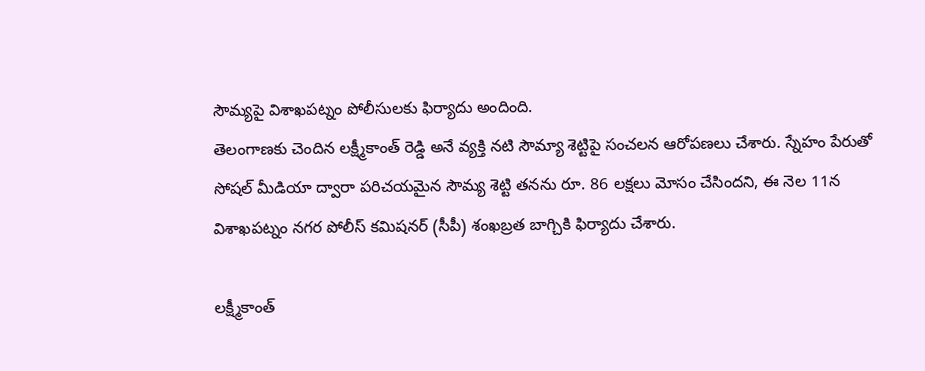సౌమ్యపై విశాఖపట్నం పోలీసులకు ఫిర్యాదు అందింది.
తెలంగాణకు చెందిన లక్ష్మీకాంత్ రెడ్డి అనే వ్యక్తి నటి సౌమ్యా శెట్టిపై సంచలన ఆరోపణలు చేశారు. స్నేహం పేరుతో సోషల్ మీడియా ద్వారా పరిచయమైన సౌమ్య శెట్టి తనను రూ. 86 లక్షలు మోసం చేసిందని, ఈ నెల 11న విశాఖపట్నం నగర పోలీస్ కమిషనర్ (సీపీ) శంఖబ్రత బాగ్చికి ఫిర్యాదు చేశారు.

లక్ష్మీకాంత్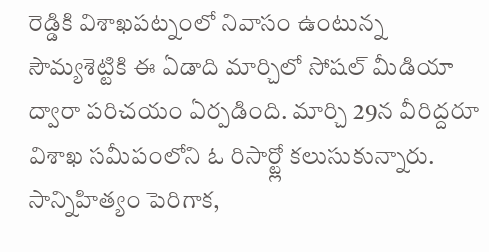రెడ్డికి విశాఖపట్నంలో నివాసం ఉంటున్న సౌమ్యశెట్టికి ఈ ఏడాది మార్చిలో సోషల్ మీడియా ద్వారా పరిచయం ఏర్పడింది. మార్చి 29న వీరిద్దరూ విశాఖ సమీపంలోని ఓ రిసార్ట్లో కలుసుకున్నారు. సాన్నిహిత్యం పెరిగాక,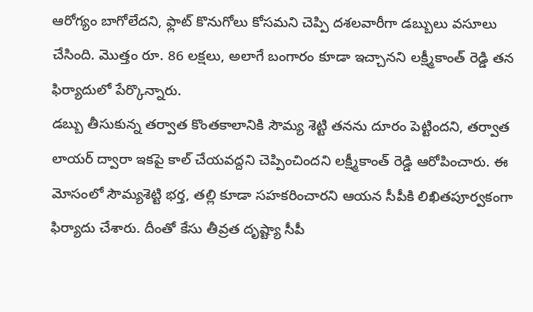ఆరోగ్యం బాగోలేదని, ఫ్లాట్ కొనుగోలు కోసమని చెప్పి దశలవారీగా డబ్బులు వసూలు చేసింది. మొత్తం రూ. 86 లక్షలు, అలాగే బంగారం కూడా ఇచ్చానని లక్ష్మీకాంత్ రెడ్డి తన ఫిర్యాదులో పేర్కొన్నారు.
డబ్బు తీసుకున్న తర్వాత కొంతకాలానికి సౌమ్య శెట్టి తనను దూరం పెట్టిందని, తర్వాత లాయర్ ద్వారా ఇకపై కాల్ చేయవద్దని చెప్పించిందని లక్ష్మీకాంత్ రెడ్డి ఆరోపించారు. ఈ మోసంలో సౌమ్యశెట్టి భర్త, తల్లి కూడా సహకరించారని ఆయన సీపీకి లిఖితపూర్వకంగా ఫిర్యాదు చేశారు. దీంతో కేసు తీవ్రత దృష్ట్యా సీపీ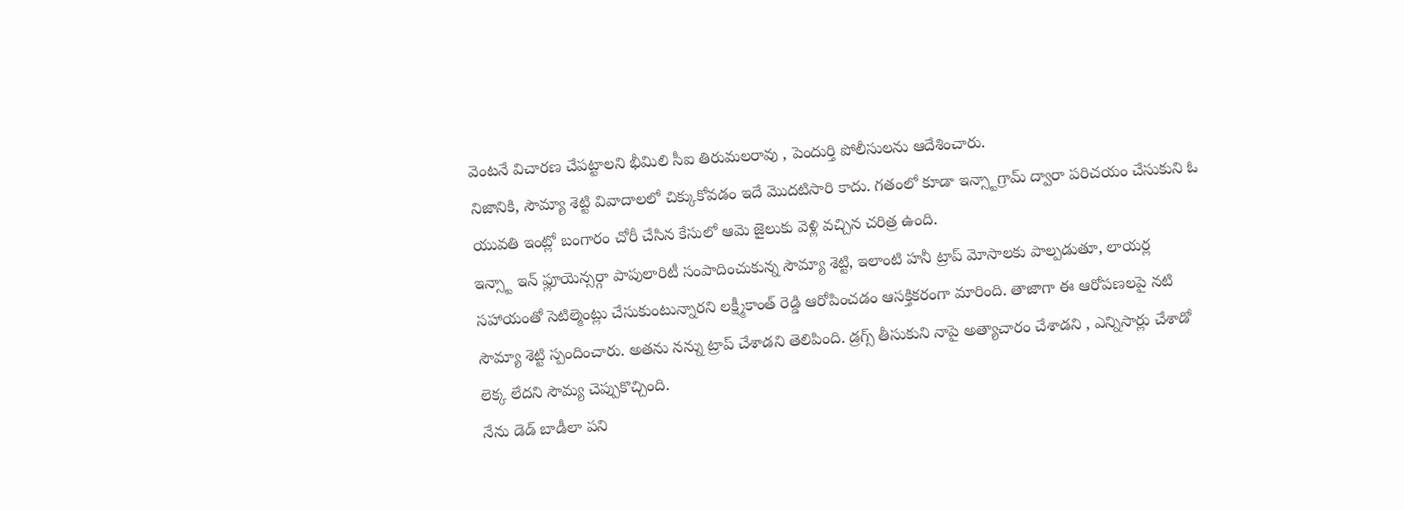వెంటనే విచారణ చేపట్టాలని భీమిలి సీఐ తిరుమలరావు , పెందుర్తి పోలీసులను ఆదేశించారు.
నిజానికి, సౌమ్యా శెట్టి వివాదాలలో చిక్కుకోవడం ఇదే మొదటిసారి కాదు. గతంలో కూడా ఇన్స్టాగ్రామ్ ద్వారా పరిచయం చేసుకుని ఓ యువతి ఇంట్లో బంగారం చోరీ చేసిన కేసులో ఆమె జైలుకు వెళ్లి వచ్చిన చరిత్ర ఉంది.
ఇన్స్టా ఇన్ ఫ్లూయెన్సర్గా పాపులారిటీ సంపాదించుకున్న సౌమ్యా శెట్టి, ఇలాంటి హనీ ట్రాప్ మోసాలకు పాల్పడుతూ, లాయర్ల సహాయంతో సెటిల్మెంట్లు చేసుకుంటున్నారని లక్ష్మీకాంత్ రెడ్డి ఆరోపించడం ఆసక్తికరంగా మారింది. తాజాగా ఈ ఆరోపణలపై నటి సౌమ్యా శెట్టి స్పందించారు. అతను నన్ను ట్రాప్ చేశాడని తెలిపింది. డ్రగ్స్ తీసుకుని నాపై అత్యాచారం చేశాడని , ఎన్నిసార్లు చేశాడో లెక్క లేదని సౌమ్య చెప్పుకొచ్చింది.
నేను డెడ్ బాడీలా పని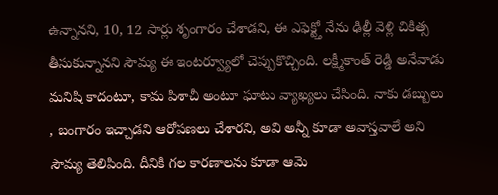ఉన్నానని, 10, 12 సార్లు శృంగారం చేశాడని, ఈ ఎఫెక్ట్తో నేను ఢిల్లీ వెళ్లి చికిత్స తీసుకున్నానని సౌమ్య ఈ ఇంటర్వ్యూలో చెప్పుకొచ్చింది. లక్ష్మీకాంత్ రెడ్డి అనేవాడు మనిషి కాదంటూ, కామ పిశాచీ అంటూ ఘాటు వ్యాఖ్యలు చేసింది. నాకు డబ్బులు , బంగారం ఇచ్చాడని ఆరోపణలు చేశారని, అవి అన్నీ కూడా అవాస్తవాలే అని సౌమ్య తెలిపింది. దీనికి గల కారణాలను కూడా ఆమె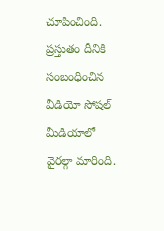చూపించింది. ప్రస్తుతం దీనికి సంబంధించిన వీడియో సోషల్ మీడియాలో వైరల్గా మారింది.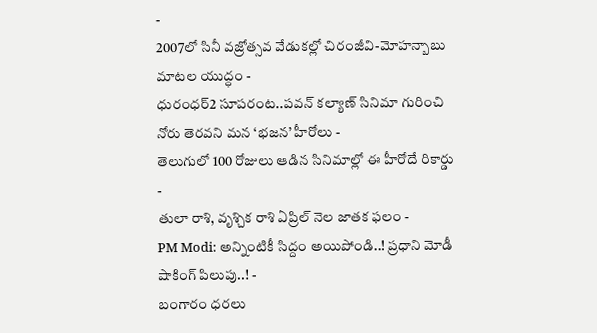-
2007లో సినీ వజ్రోత్సవ వేడుకల్లో చిరంజీవి-మోహన్బాబు మాటల యుద్ధం -
ధురంధర్2 సూపరంట..పవన్ కల్యాణ్ సినిమా గురించి నోరు తెరవని మన ‘భజన’ హీరోలు -
తెలుగులో 100 రోజులు ఆడిన సినిమాల్లో ఈ హీరోదే రికార్డు -
తులా రాశి, వృశ్చిక రాశి ఏప్రిల్ నెల జాతక ఫలం -
PM Modi: అన్నింటికీ సిద్దం అయిపోండి..! ప్రధాని మోడీ షాకింగ్ పిలుపు..! -
బంగారం ధరలు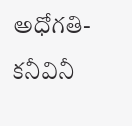అధోగతి- కనీవినీ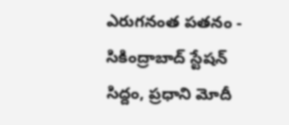ఎరుగనంత పతనం -
సికింద్రాబాద్ స్టేషన్ సిద్దం, ప్రధాని మోదీ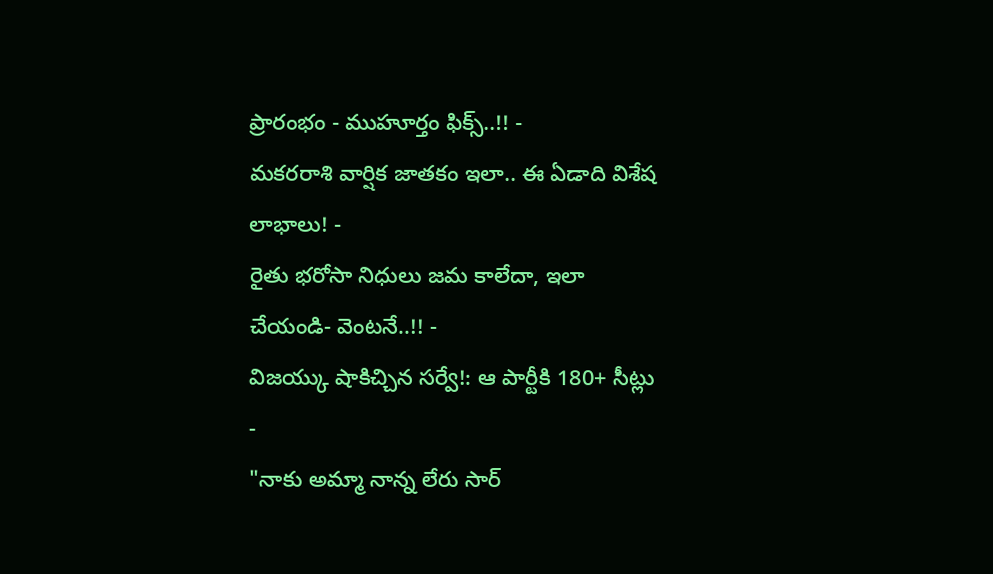ప్రారంభం - ముహూర్తం ఫిక్స్..!! -
మకరరాశి వార్షిక జాతకం ఇలా.. ఈ ఏడాది విశేష లాభాలు! -
రైతు భరోసా నిధులు జమ కాలేదా, ఇలా చేయండి- వెంటనే..!! -
విజయ్కు షాకిచ్చిన సర్వే!: ఆ పార్టీకి 180+ సీట్లు -
"నాకు అమ్మా నాన్న లేరు సార్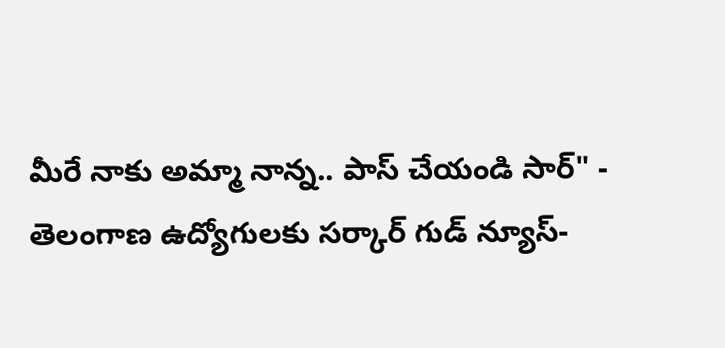మీరే నాకు అమ్మా నాన్న.. పాస్ చేయండి సార్" -
తెలంగాణ ఉద్యోగులకు సర్కార్ గుడ్ న్యూస్-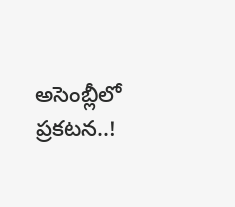అసెంబ్లీలో ప్రకటన..!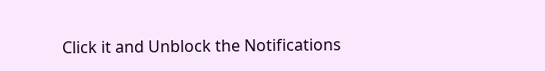Click it and Unblock the Notifications